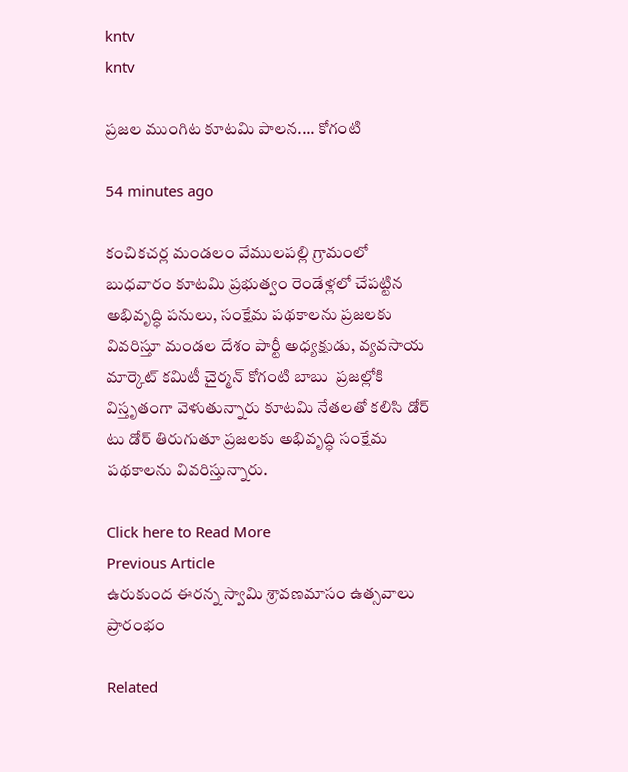kntv
kntv

ప్రజల ముంగిట కూటమి పాలన.... కోగంటి

54 minutes ago

కంచికచర్ల మండలం వేములపల్లి గ్రామంలో బుధవారం కూటమి ప్రభుత్వం రెండేళ్లలో చేపట్టిన అభివృద్ధి పనులు, సంక్షేమ పథకాలను ప్రజలకు వివరిస్తూ మండల దేశం పార్టీ అధ్యక్షుడు, వ్యవసాయ మార్కెట్ కమిటీ చైర్మన్ కోగంటి బాబు  ప్రజల్లోకి విస్తృతంగా వెళుతున్నారు కూటమి నేతలతో కలిసి డోర్ టు డోర్ తిరుగుతూ ప్రజలకు అభివృద్ధి సంక్షేమ పథకాలను వివరిస్తున్నారు.

Click here to Read More
Previous Article
ఉరుకుంద ఈరన్న స్వామి శ్రావణమాసం ఉత్సవాలు ప్రారంభం

Related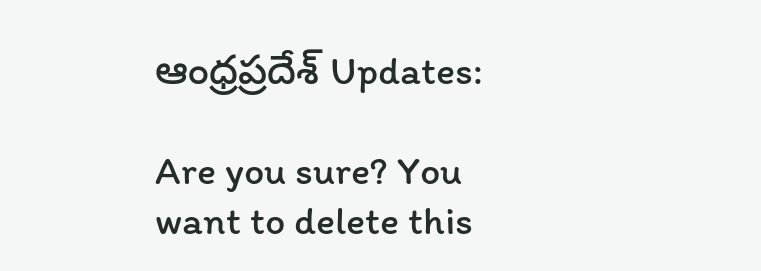ఆంధ్రప్రదేశ్ Updates:

Are you sure? You want to delete this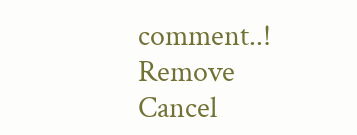comment..! Remove Cancel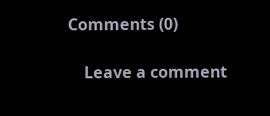Comments (0)

    Leave a comment